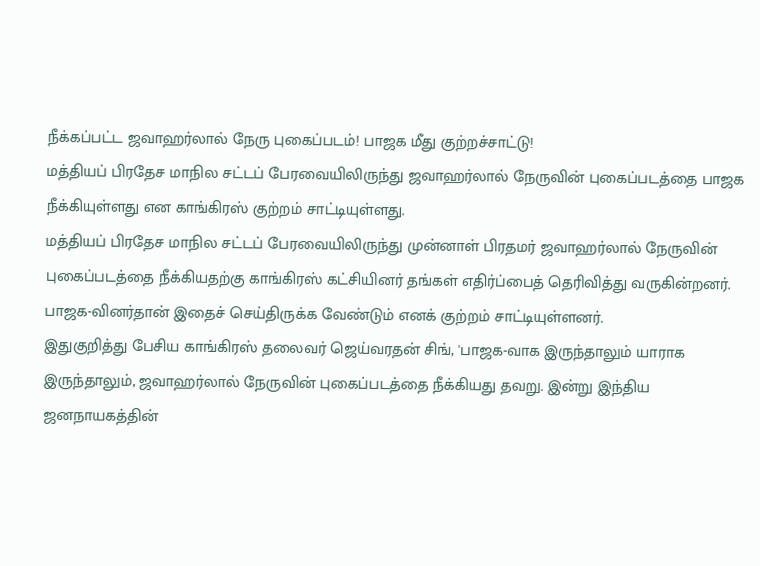நீக்கப்பட்ட ஜவாஹர்லால் நேரு புகைப்படம்! பாஜக மீது குற்றச்சாட்டு!
மத்தியப் பிரதேச மாநில சட்டப் பேரவையிலிருந்து ஜவாஹர்லால் நேருவின் புகைப்படத்தை பாஜக நீக்கியுள்ளது என காங்கிரஸ் குற்றம் சாட்டியுள்ளது.
மத்தியப் பிரதேச மாநில சட்டப் பேரவையிலிருந்து முன்னாள் பிரதமர் ஜவாஹர்லால் நேருவின் புகைப்படத்தை நீக்கியதற்கு காங்கிரஸ் கட்சியினர் தங்கள் எதிர்ப்பைத் தெரிவித்து வருகின்றனர். பாஜக-வினர்தான் இதைச் செய்திருக்க வேண்டும் எனக் குற்றம் சாட்டியுள்ளனர்.
இதுகுறித்து பேசிய காங்கிரஸ் தலைவர் ஜெய்வரதன் சிங், 'பாஜக-வாக இருந்தாலும் யாராக இருந்தாலும், ஜவாஹர்லால் நேருவின் புகைப்படத்தை நீக்கியது தவறு. இன்று இந்திய ஜனநாயகத்தின்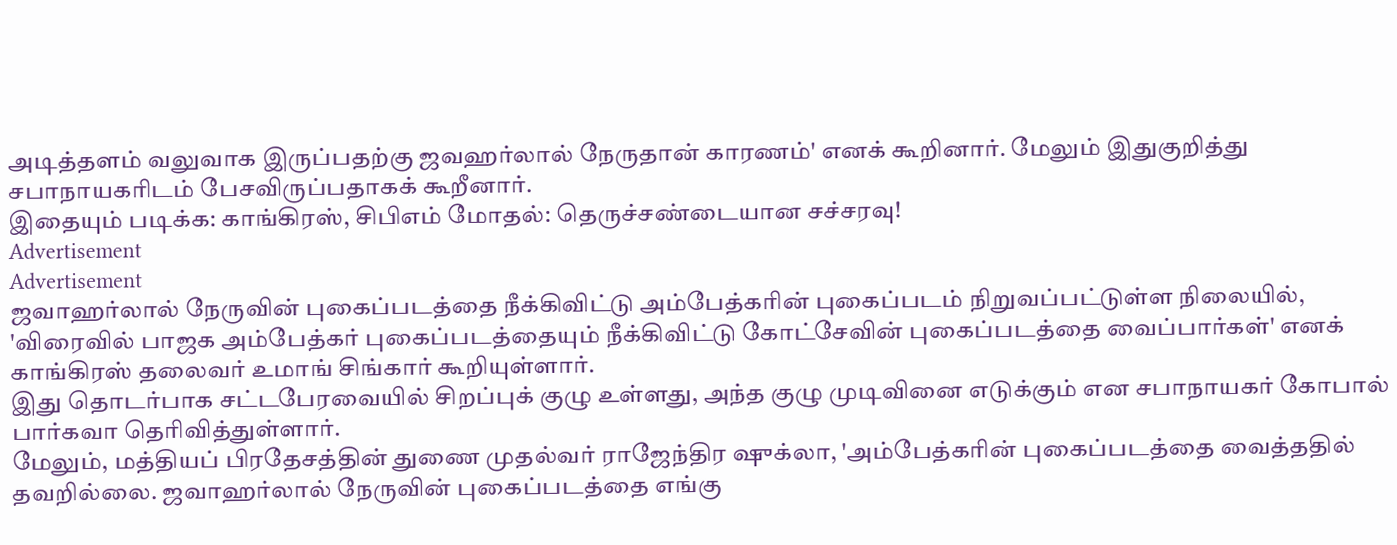அடித்தளம் வலுவாக இருப்பதற்கு ஜவஹர்லால் நேருதான் காரணம்' எனக் கூறினார். மேலும் இதுகுறித்து சபாநாயகரிடம் பேசவிருப்பதாகக் கூறீனார்.
இதையும் படிக்க: காங்கிரஸ், சிபிஎம் மோதல்: தெருச்சண்டையான சச்சரவு!
Advertisement
Advertisement
ஜவாஹர்லால் நேருவின் புகைப்படத்தை நீக்கிவிட்டு அம்பேத்கரின் புகைப்படம் நிறுவப்பட்டுள்ள நிலையில், 'விரைவில் பாஜக அம்பேத்கர் புகைப்படத்தையும் நீக்கிவிட்டு கோட்சேவின் புகைப்படத்தை வைப்பார்கள்' எனக் காங்கிரஸ் தலைவர் உமாங் சிங்கார் கூறியுள்ளார்.
இது தொடர்பாக சட்டபேரவையில் சிறப்புக் குழு உள்ளது, அந்த குழு முடிவினை எடுக்கும் என சபாநாயகர் கோபால் பார்கவா தெரிவித்துள்ளார்.
மேலும், மத்தியப் பிரதேசத்தின் துணை முதல்வர் ராஜேந்திர ஷுக்லா, 'அம்பேத்கரின் புகைப்படத்தை வைத்ததில் தவறில்லை. ஜவாஹர்லால் நேருவின் புகைப்படத்தை எங்கு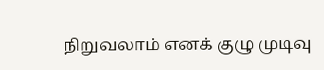நிறுவலாம் எனக் குழு முடிவு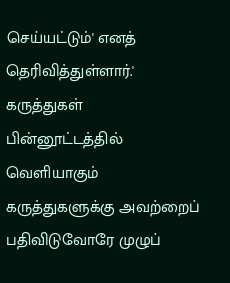செய்யட்டும்' எனத் தெரிவித்துள்ளார்.'
கருத்துகள்
பின்னூட்டத்தில் வெளியாகும் கருத்துகளுக்கு அவற்றைப் பதிவிடுவோரே முழுப்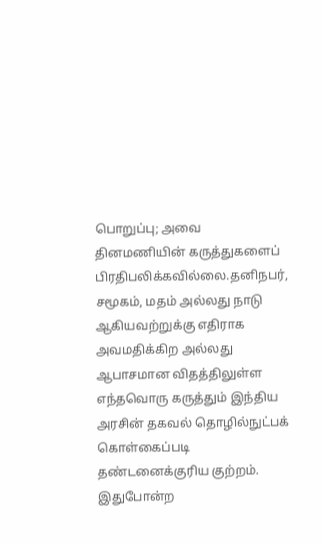பொறுப்பு; அவை தினமணியின் கருத்துகளைப் பிரதிபலிக்கவில்லை.தனிநபர், சமூகம், மதம் அல்லது நாடு ஆகியவற்றுக்கு எதிராக அவமதிக்கிற அல்லது ஆபாசமான விதத்திலுள்ள எந்தவொரு கருத்தும் இந்திய அரசின் தகவல் தொழில்நுட்பக் கொள்கைப்படி தண்டனைக்குரிய குற்றம். இதுபோன்ற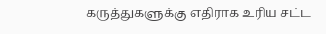கருத்துகளுக்கு எதிராக உரிய சட்ட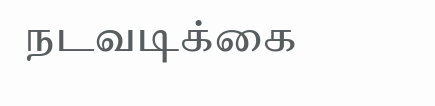நடவடிக்கை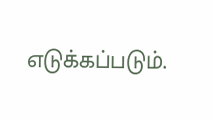எடுக்கப்படும்.